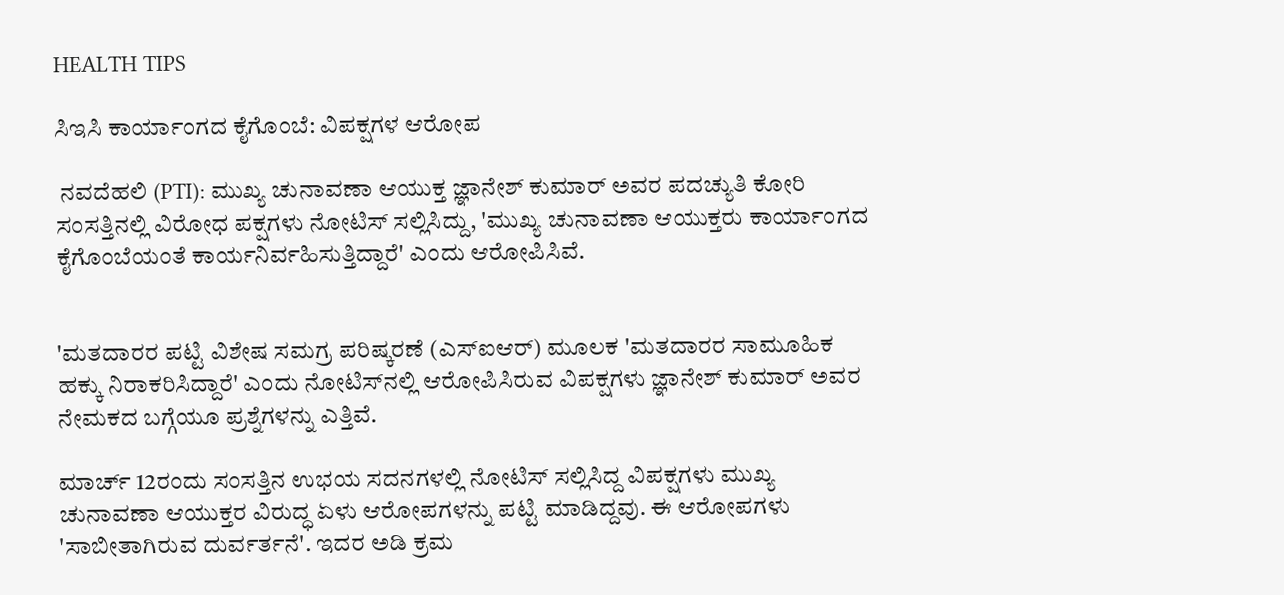HEALTH TIPS

ಸಿಇಸಿ ಕಾರ್ಯಾಂಗದ ಕೈಗೊಂಬೆ: ವಿಪಕ್ಷಗಳ ಆರೋಪ

 ನವದೆಹಲಿ (PTI): ಮುಖ್ಯ ಚುನಾವಣಾ ಆಯುಕ್ತ ಜ್ಞಾನೇಶ್‌ ಕುಮಾರ್ ಅವರ ಪದಚ್ಯುತಿ ಕೋರಿ ಸಂಸತ್ತಿನಲ್ಲಿ ವಿರೋಧ ಪಕ್ಷಗಳು ನೋಟಿಸ್‌ ಸಲ್ಲಿಸಿದ್ದು, 'ಮುಖ್ಯ ಚುನಾವಣಾ ಆಯುಕ್ತರು ಕಾರ್ಯಾಂಗದ ಕೈಗೊಂಬೆಯಂತೆ ಕಾರ್ಯನಿರ್ವಹಿಸುತ್ತಿದ್ದಾರೆ' ಎಂದು ಆರೋಪಿಸಿವೆ.


'ಮತದಾರರ ಪಟ್ಟಿ ವಿಶೇಷ ಸಮಗ್ರ ಪರಿಷ್ಕರಣೆ (ಎಸ್‌ಐಆರ್‌) ಮೂಲಕ 'ಮತದಾರರ ಸಾಮೂಹಿಕ ಹಕ್ಕು ನಿರಾಕರಿಸಿದ್ದಾರೆ' ಎಂದು ನೋಟಿಸ್‌ನಲ್ಲಿ ಆರೋಪಿಸಿರುವ ವಿಪಕ್ಷಗಳು ಜ್ಞಾನೇಶ್ ಕುಮಾರ್ ಅವರ ನೇಮಕದ ಬಗ್ಗೆಯೂ ಪ್ರಶ್ನೆಗಳನ್ನು ಎತ್ತಿವೆ.

ಮಾರ್ಚ್‌ 12ರಂದು ಸಂಸತ್ತಿನ ಉಭಯ ಸದನಗಳಲ್ಲಿ ನೋಟಿಸ್ ಸಲ್ಲಿಸಿದ್ದ ವಿಪಕ್ಷಗಳು ಮುಖ್ಯ ಚುನಾವಣಾ ಆಯುಕ್ತರ ವಿರುದ್ಧ ಏಳು ಆರೋಪಗಳನ್ನು ಪಟ್ಟಿ ಮಾಡಿದ್ದವು. ಈ ಆರೋಪಗಳು 'ಸಾಬೀತಾಗಿರುವ ದುರ್ವರ್ತನೆ'. ಇದರ ಅಡಿ ಕ್ರಮ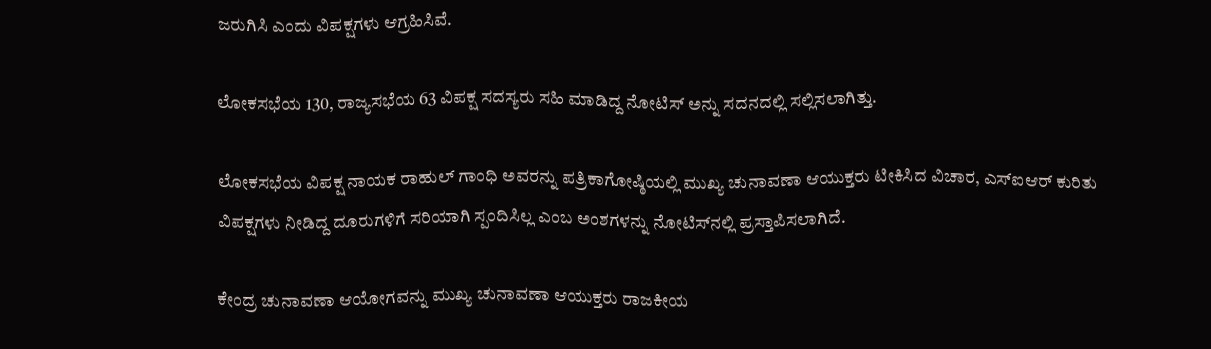ಜರುಗಿಸಿ ಎಂದು ವಿಪಕ್ಷಗಳು ಆಗ್ರಹಿಸಿವೆ.

ಲೋಕಸಭೆಯ 130, ರಾಜ್ಯಸಭೆಯ 63 ವಿಪಕ್ಷ ಸದಸ್ಯರು ಸಹಿ ಮಾಡಿದ್ದ ನೋಟಿಸ್‌ ಅನ್ನು ಸದನದಲ್ಲಿ ಸಲ್ಲಿಸಲಾಗಿತ್ತು.

ಲೋಕಸಭೆಯ ವಿಪಕ್ಷ ನಾಯಕ ರಾಹುಲ್‌ ಗಾಂಧಿ ಅವರನ್ನು ಪತ್ರಿಕಾಗೋಷ್ಠಿಯಲ್ಲಿ ಮುಖ್ಯ ಚುನಾವಣಾ ಆಯುಕ್ತರು ಟೀಕಿಸಿದ ವಿಚಾರ, ಎಸ್‌ಐಆರ್ ಕುರಿತು ವಿಪಕ್ಷಗಳು ನೀಡಿದ್ದ ದೂರುಗಳಿಗೆ ಸರಿಯಾಗಿ ಸ್ಪಂದಿಸಿಲ್ಲ ಎಂಬ ಅಂಶಗಳನ್ನು ನೋಟಿಸ್‌ನಲ್ಲಿ ಪ್ರಸ್ತಾಪಿಸಲಾಗಿದೆ.

ಕೇಂದ್ರ ಚುನಾವಣಾ ಆಯೋಗವನ್ನು ಮುಖ್ಯ ಚುನಾವಣಾ ಆಯುಕ್ತರು ರಾಜಕೀಯ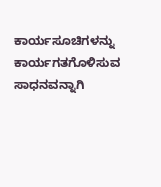ಕಾರ್ಯಸೂಚಿಗಳನ್ನು ಕಾರ್ಯಗತಗೊಳಿಸುವ ಸಾಧನವನ್ನಾಗಿ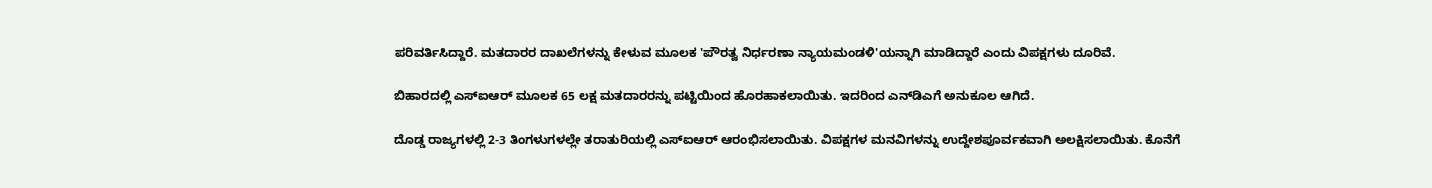ಪರಿವರ್ತಿಸಿದ್ದಾರೆ. ಮತದಾರರ ದಾಖಲೆಗಳನ್ನು ಕೇಳುವ ಮೂಲಕ 'ಪೌರತ್ವ ನಿರ್ಧರಣಾ ನ್ಯಾಯಮಂಡಳಿ'ಯನ್ನಾಗಿ ಮಾಡಿದ್ದಾರೆ ಎಂದು ವಿಪಕ್ಷಗಳು ದೂರಿವೆ.

ಬಿಹಾರದಲ್ಲಿ ಎಸ್‌ಐಆರ್‌ ಮೂಲಕ 65 ಲಕ್ಷ ಮತದಾರರನ್ನು ಪಟ್ಟಿಯಿಂದ ಹೊರಹಾಕಲಾಯಿತು. ಇದರಿಂದ ಎನ್‌ಡಿಎಗೆ ಅನುಕೂಲ ಆಗಿದೆ.

ದೊಡ್ಡ ರಾಜ್ಯಗಳಲ್ಲಿ 2-3 ತಿಂಗಳುಗಳಲ್ಲೇ ತರಾತುರಿಯಲ್ಲಿ ಎಸ್‌ಐಆರ್‌ ಆರಂಭಿಸಲಾಯಿತು. ವಿಪಕ್ಷಗಳ ಮನವಿಗಳನ್ನು ಉದ್ದೇಶಪೂರ್ವಕವಾಗಿ ಅಲಕ್ಷಿಸಲಾಯಿತು. ಕೊನೆಗೆ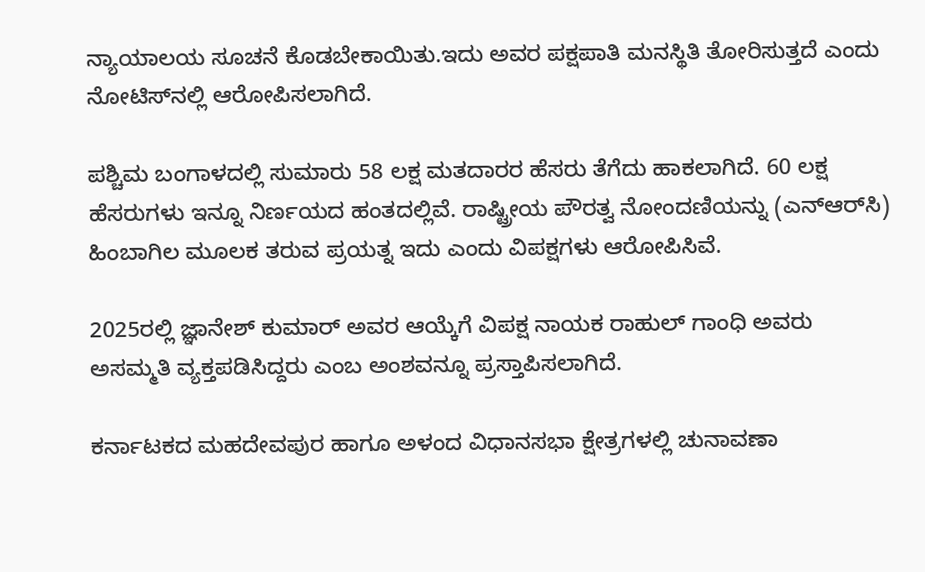ನ್ಯಾಯಾಲಯ ಸೂಚನೆ ಕೊಡಬೇಕಾಯಿತು.ಇದು ಅವರ ಪಕ್ಷಪಾತಿ ಮನಸ್ಥಿತಿ ತೋರಿಸುತ್ತದೆ ಎಂದು ನೋಟಿಸ್‌ನಲ್ಲಿ ಆರೋಪಿಸಲಾಗಿದೆ.

ಪಶ್ಚಿಮ ಬಂಗಾಳದಲ್ಲಿ ಸುಮಾರು 58 ಲಕ್ಷ ಮತದಾರರ ಹೆಸರು ತೆಗೆದು ಹಾಕಲಾಗಿದೆ. 60 ಲಕ್ಷ ಹೆಸರುಗಳು ಇನ್ನೂ ನಿರ್ಣಯದ ಹಂತದಲ್ಲಿವೆ. ರಾಷ್ಟ್ರೀಯ ಪೌರತ್ವ ನೋಂದಣಿಯನ್ನು (ಎನ್‌ಆರ್‌ಸಿ) ಹಿಂಬಾಗಿಲ ಮೂಲಕ ತರುವ ಪ್ರಯತ್ನ ಇದು ಎಂದು ವಿಪಕ್ಷಗಳು ಆರೋಪಿಸಿವೆ.

2025ರಲ್ಲಿ ಜ್ಞಾನೇಶ್‌ ಕುಮಾರ್‌ ಅವರ ಆಯ್ಕೆಗೆ ವಿಪಕ್ಷ ನಾಯಕ ರಾಹುಲ್‌ ಗಾಂಧಿ ಅವರು ಅಸಮ್ಮತಿ ವ್ಯಕ್ತಪಡಿಸಿದ್ದರು ಎಂಬ ಅಂಶವನ್ನೂ ಪ್ರಸ್ತಾಪಿಸಲಾಗಿದೆ.

ಕರ್ನಾಟಕದ ಮಹದೇವಪುರ ಹಾಗೂ ಅಳಂದ ವಿಧಾನಸಭಾ ಕ್ಷೇತ್ರಗಳಲ್ಲಿ ಚುನಾವಣಾ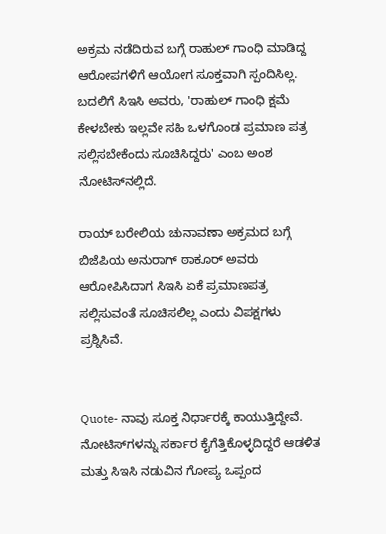ಅಕ್ರಮ ನಡೆದಿರುವ ಬಗ್ಗೆ ರಾಹುಲ್‌ ಗಾಂಧಿ ಮಾಡಿದ್ದ ಆರೋಪಗಳಿಗೆ ಆಯೋಗ ಸೂಕ್ತವಾಗಿ ಸ್ಪಂದಿಸಿಲ್ಲ. ಬದಲಿಗೆ ಸಿಇಸಿ ಅವರು, 'ರಾಹುಲ್‌ ಗಾಂಧಿ ಕ್ಷಮೆ ಕೇಳಬೇಕು ಇಲ್ಲವೇ ಸಹಿ ಒಳಗೊಂಡ ಪ್ರಮಾಣ ಪತ್ರ ಸಲ್ಲಿಸಬೇಕೆಂದು ಸೂಚಿಸಿದ್ದರು' ಎಂಬ ಅಂಶ ನೋಟಿಸ್‌ನಲ್ಲಿದೆ.

ರಾಯ್‌ ಬರೇಲಿಯ ಚುನಾವಣಾ ಅಕ್ರಮದ ಬಗ್ಗೆ ಬಿಜೆಪಿಯ ಅನುರಾಗ್‌ ಠಾಕೂರ್‌ ಅವರು ಆರೋಪಿಸಿದಾಗ ಸಿಇಸಿ ಏಕೆ ಪ್ರಮಾಣಪತ್ರ ಸಲ್ಲಿಸುವಂತೆ ಸೂಚಿಸಲಿಲ್ಲ ಎಂದು ವಿಪಕ್ಷಗಳು ಪ್ರಶ್ನಿಸಿವೆ.


Quote- ನಾವು ಸೂಕ್ತ ನಿರ್ಧಾರಕ್ಕೆ ಕಾಯುತ್ತಿದ್ದೇವೆ. ನೋಟಿಸ್‌ಗಳನ್ನು ಸರ್ಕಾರ ಕೈಗೆತ್ತಿಕೊಳ್ಳದಿದ್ದರೆ ಆಡಳಿತ ಮತ್ತು ಸಿಇಸಿ ನಡುವಿನ ಗೋಪ್ಯ ಒಪ್ಪಂದ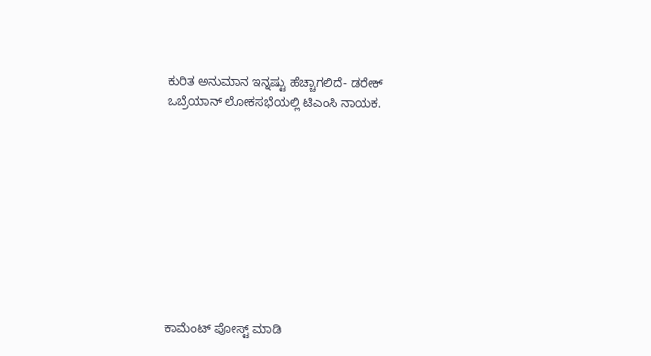ಕುರಿತ ಅನುಮಾನ ಇನ್ನಷ್ಟು ಹೆಚ್ಚಾಗಲಿದೆ- ಡರೇಕ್ ಒಬ್ರೆಯಾನ್ ಲೋಕಸಭೆಯಲ್ಲಿ ಟಿಎಂಸಿ ನಾಯಕ.










ಕಾಮೆಂಟ್‌‌ ಪೋಸ್ಟ್‌ ಮಾಡಿ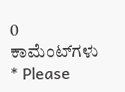0 ಕಾಮೆಂಟ್‌ಗಳು
* Please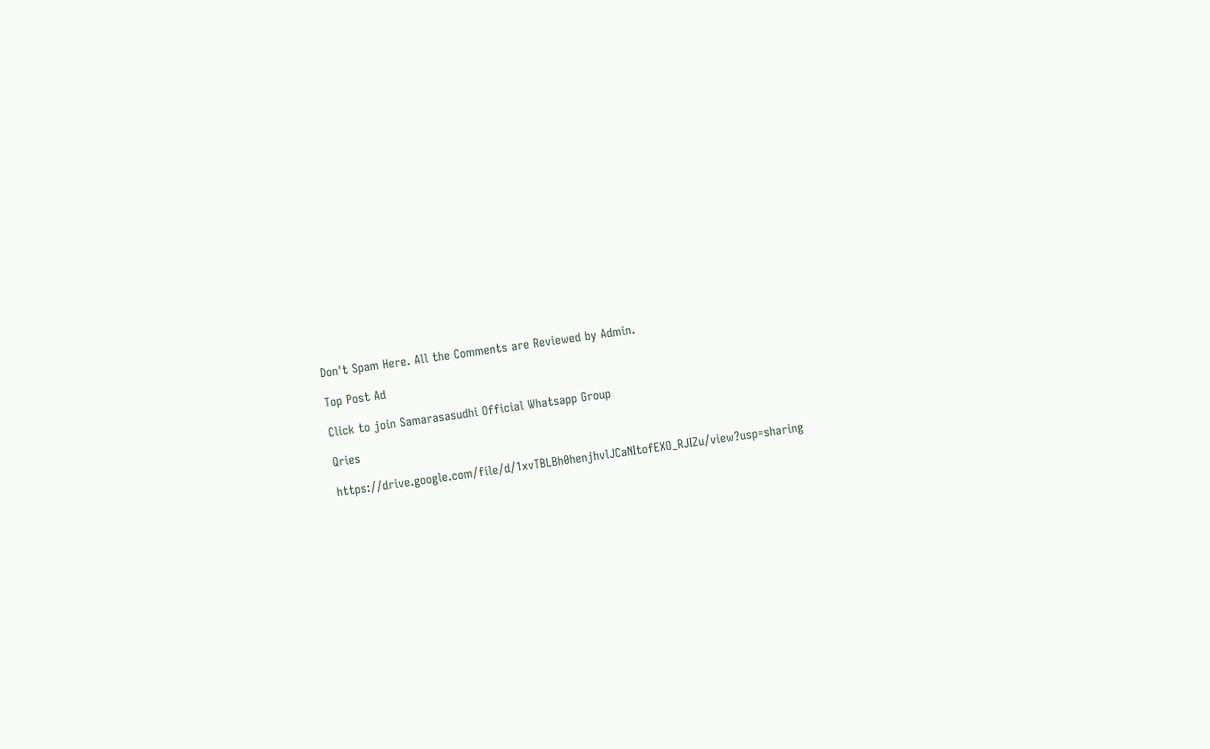Don't Spam Here. All the Comments are Reviewed by Admin.

Top Post Ad

Click to join Samarasasudhi Official Whatsapp Group

Qries

https://drive.google.com/file/d/1xvTBLBh0henjhvlJCaNItofEXO_RJIZu/view?usp=sharing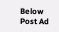Below Post Ad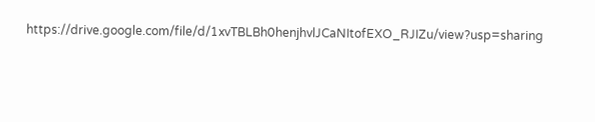https://drive.google.com/file/d/1xvTBLBh0henjhvlJCaNItofEXO_RJIZu/view?usp=sharing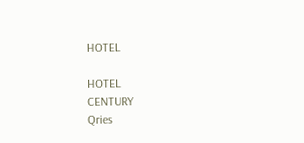HOTEL

HOTEL
CENTURY
Qries